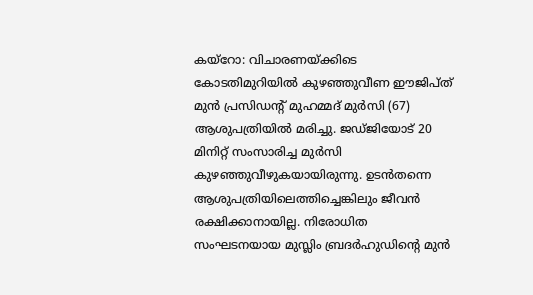കയ്റോ: വിചാരണയ്ക്കിടെ കോടതിമുറിയിൽ കുഴഞ്ഞുവീണ ഈജിപ്ത് മുൻ പ്രസിഡന്റ് മുഹമ്മദ് മുർസി (67) ആശുപത്രിയിൽ മരിച്ചു. ജഡ്ജിയോട് 20 മിനിറ്റ് സംസാരിച്ച മുർസി കുഴഞ്ഞുവീഴുകയായിരുന്നു. ഉടൻതന്നെ ആശുപത്രിയിലെത്തിച്ചെങ്കിലും ജീവൻ രക്ഷിക്കാനായില്ല. നിരോധിത സംഘടനയായ മുസ്ലിം ബ്രദർഹുഡിന്റെ മുൻ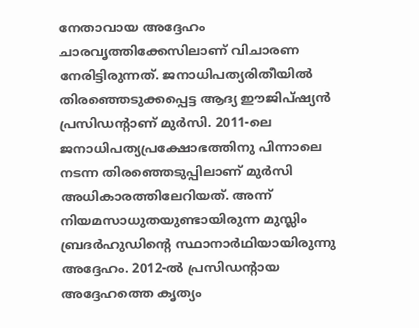നേതാവായ അദ്ദേഹം ചാരവൃത്തിക്കേസിലാണ് വിചാരണ നേരിട്ടിരുന്നത്. ജനാധിപത്യരിതീയിൽ തിരഞ്ഞെടുക്കപ്പെട്ട ആദ്യ ഈജിപ്ഷ്യൻ പ്രസിഡന്റാണ് മുർസി. 2011-ലെ ജനാധിപത്യപ്രക്ഷോഭത്തിനു പിന്നാലെ നടന്ന തിരഞ്ഞെടുപ്പിലാണ് മുർസി അധികാരത്തിലേറിയത്. അന്ന് നിയമസാധുതയുണ്ടായിരുന്ന മുസ്ലിം ബ്രദർഹുഡിന്റെ സ്ഥാനാർഥിയായിരുന്നു അദ്ദേഹം. 2012-ൽ പ്രസിഡന്റായ അദ്ദേഹത്തെ കൃത്യം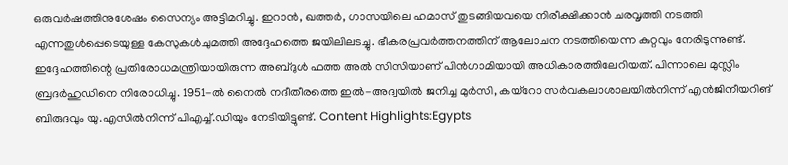ഒരുവർഷത്തിനുശേഷം സൈന്യം അട്ടിമറിച്ചു. ഇറാൻ, ഖത്തർ, ഗാസയിലെ ഹമാസ് തുടങ്ങിയവയെ നിരീക്ഷിക്കാൻ ചരവൃത്തി നടത്തി എന്നതുൾപ്പെടെയുള്ള കേസുകൾചുമത്തി അദ്ദേഹത്തെ ജയിലിലടച്ചു. ഭീകരപ്രവർത്തനത്തിന് ആലോചന നടത്തിയെന്ന കുറ്റവും നേരിടുന്നുണ്ട്. ഇദ്ദേഹത്തിന്റെ പ്രതിരോധമന്ത്രിയായിരുന്ന അബ്ദുൾ ഫത്ത അൽ സിസിയാണ് പിൻഗാമിയായി അധികാരത്തിലേറിയത്. പിന്നാലെ മുസ്ലിം ബ്രദർഹുഡിനെ നിരോധിച്ചു. 1951-ൽ നൈൽ നദീതീരത്തെ ഇൽ-അദ്വയിൽ ജനിച്ച മുർസി, കയ്റോ സർവകലാശാലയിൽനിന്ന് എൻജിനീയറിങ് ബിരുദവും യു.എസിൽനിന്ന് പിഎച്ച്.ഡിയും നേടിയിട്ടുണ്ട്. Content Highlights:Egypts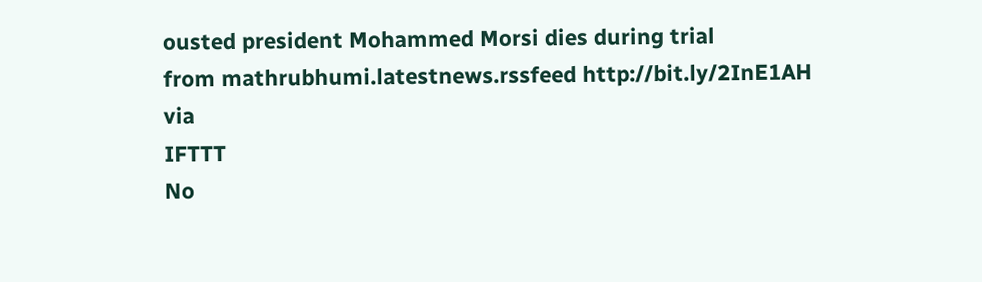ousted president Mohammed Morsi dies during trial
from mathrubhumi.latestnews.rssfeed http://bit.ly/2InE1AH
via
IFTTT
No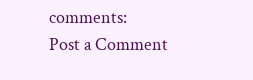comments:
Post a Comment